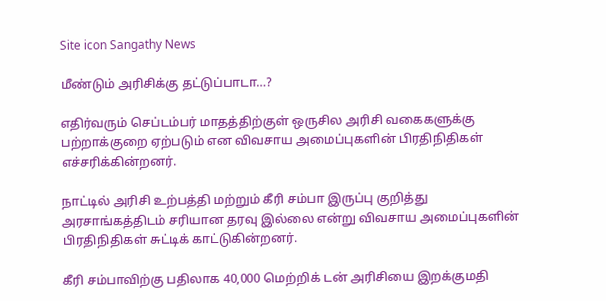Site icon Sangathy News

மீண்டும் அரிசிக்கு தட்டுப்பாடா…?

எதிர்வரும் செப்டம்பர் மாதத்திற்குள் ஒருசில அரிசி வகைகளுக்கு பற்றாக்குறை ஏற்படும் என விவசாய அமைப்புகளின் பிரதிநிதிகள் எச்சரிக்கின்றனர்.

நாட்டில் அரிசி உற்பத்தி மற்றும் கீரி சம்பா இருப்பு குறித்து அரசாங்கத்திடம் சரியான தரவு இல்லை என்று விவசாய அமைப்புகளின் பிரதிநிதிகள் சுட்டிக் காட்டுகின்றனர்.

கீரி சம்பாவிற்கு பதிலாக 40,000 மெற்றிக் டன் அரிசியை இறக்குமதி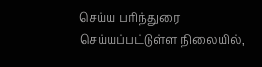செய்ய பரிந்துரை செய்யப்பட்டுள்ள நிலையில்,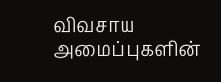விவசாய அமைப்புகளின்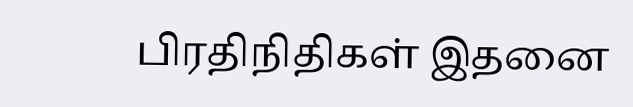பிரதிநிதிகள் இதனை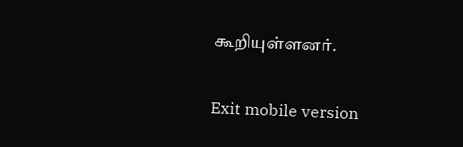கூறியுள்ளனர்.

Exit mobile version